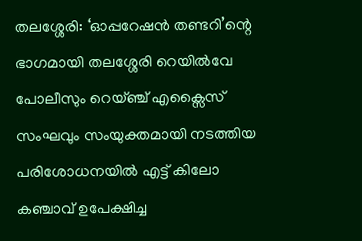തലശ്ശേരി: ‘ഓപ്പറേഷൻ തണ്ടറി’ന്റെ ഭാഗമായി തലശ്ശേരി റെയിൽവേ പോലീസും റെയ്ഞ്ച് എക്സൈസ് സംഘവും സംയുക്തമായി നടത്തിയ പരിശോധനയിൽ എട്ട് കിലോ കഞ്ചാവ് ഉപേക്ഷിച്ച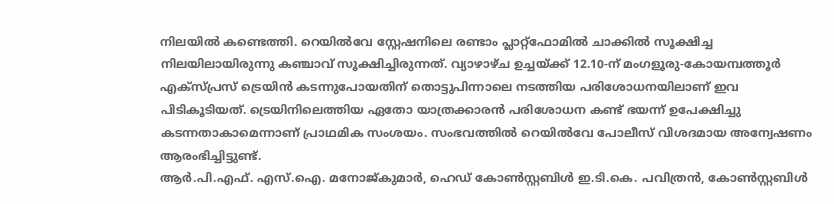നിലയിൽ കണ്ടെത്തി. റെയിൽവേ സ്റ്റേഷനിലെ രണ്ടാം പ്ലാറ്റ്ഫോമിൽ ചാക്കിൽ സൂക്ഷിച്ച നിലയിലായിരുന്നു കഞ്ചാവ് സൂക്ഷിച്ചിരുന്നത്. വ്യാഴാഴ്ച ഉച്ചയ്ക്ക് 12.10-ന് മംഗളൂരു-കോയമ്പത്തൂർ എക്സ്പ്രസ് ട്രെയിൻ കടന്നുപോയതിന് തൊട്ടുപിന്നാലെ നടത്തിയ പരിശോധനയിലാണ് ഇവ പിടികൂടിയത്. ട്രെയിനിലെത്തിയ ഏതോ യാത്രക്കാരൻ പരിശോധന കണ്ട് ഭയന്ന് ഉപേക്ഷിച്ചു കടന്നതാകാമെന്നാണ് പ്രാഥമിക സംശയം. സംഭവത്തിൽ റെയിൽവേ പോലീസ് വിശദമായ അന്വേഷണം ആരംഭിച്ചിട്ടുണ്ട്.
ആർ.പി.എഫ്. എസ്.ഐ. മനോജ്കുമാർ, ഹെഡ് കോൺസ്റ്റബിൾ ഇ.ടി.കെ. പവിത്രൻ, കോൺസ്റ്റബിൾ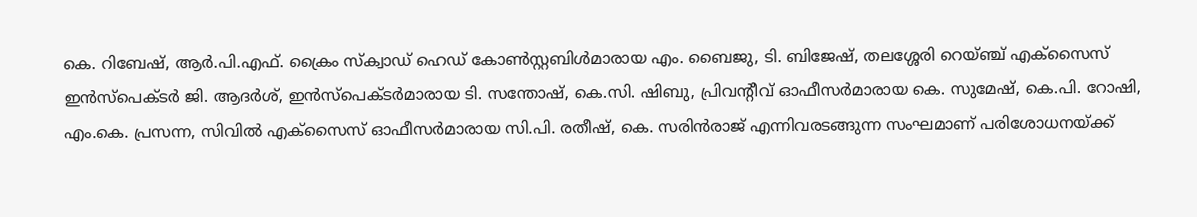കെ. റിബേഷ്, ആർ.പി.എഫ്. ക്രൈം സ്ക്വാഡ് ഹെഡ് കോൺസ്റ്റബിൾമാരായ എം. ബൈജു, ടി. ബിജേഷ്, തലശ്ശേരി റെയ്ഞ്ച് എക്സൈസ് ഇൻസ്പെക്ടർ ജി. ആദർശ്, ഇൻസ്പെക്ടർമാരായ ടി. സന്തോഷ്, കെ.സി. ഷിബു, പ്രിവന്റീവ് ഓഫീസർമാരായ കെ. സുമേഷ്, കെ.പി. റോഷി, എം.കെ. പ്രസന്ന, സിവിൽ എക്സൈസ് ഓഫീസർമാരായ സി.പി. രതീഷ്, കെ. സരിൻരാജ് എന്നിവരടങ്ങുന്ന സംഘമാണ് പരിശോധനയ്ക്ക്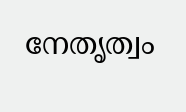നേതൃത്വം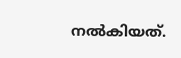നൽകിയത്.